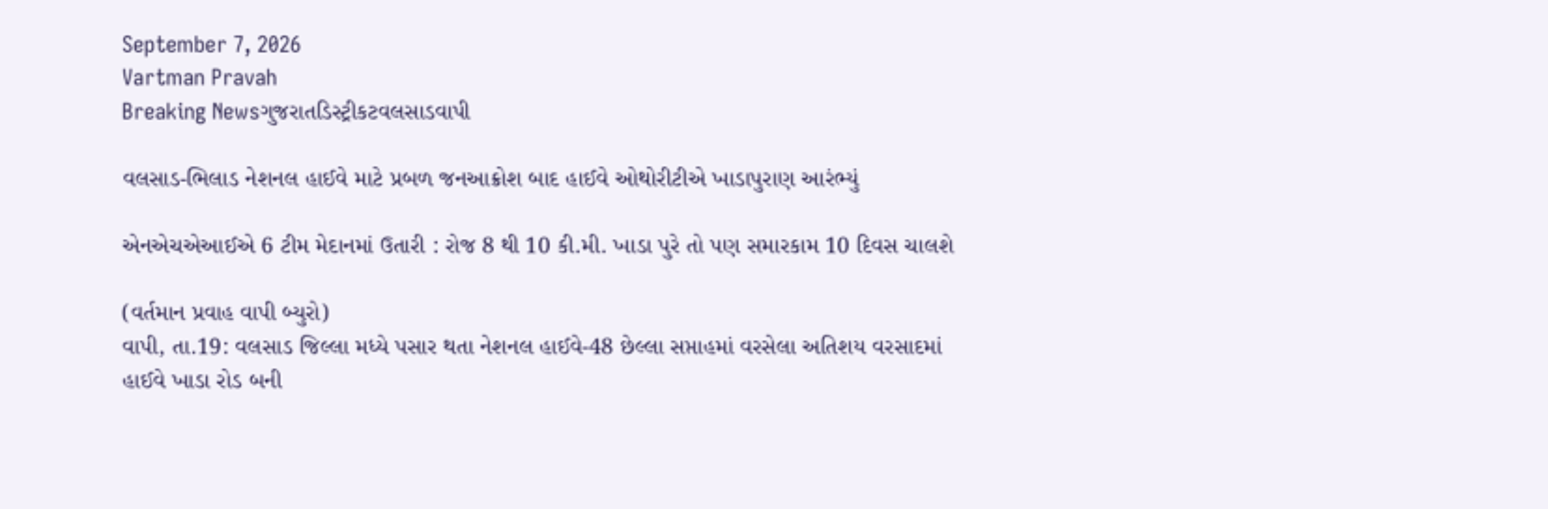September 7, 2026
Vartman Pravah
Breaking Newsગુજરાતડિસ્ટ્રીકટવલસાડવાપી

વલસાડ-ભિલાડ નેશનલ હાઈવે માટે પ્રબળ જનઆક્રોશ બાદ હાઈવે ઓથોરીટીએ ખાડાપુરાણ આરંભ્‍યું

એનએચએઆઈએ 6 ટીમ મેદાનમાં ઉતારી : રોજ 8 થી 10 કી.મી. ખાડા પુરે તો પણ સમારકામ 10 દિવસ ચાલશે

(વર્તમાન પ્રવાહ વાપી બ્‍યુરો)
વાપી, તા.19: વલસાડ જિલ્લા મધ્‍યે પસાર થતા નેશનલ હાઈવે-48 છેલ્લા સપ્તાહમાં વરસેલા અતિશય વરસાદમાં હાઈવે ખાડા રોડ બની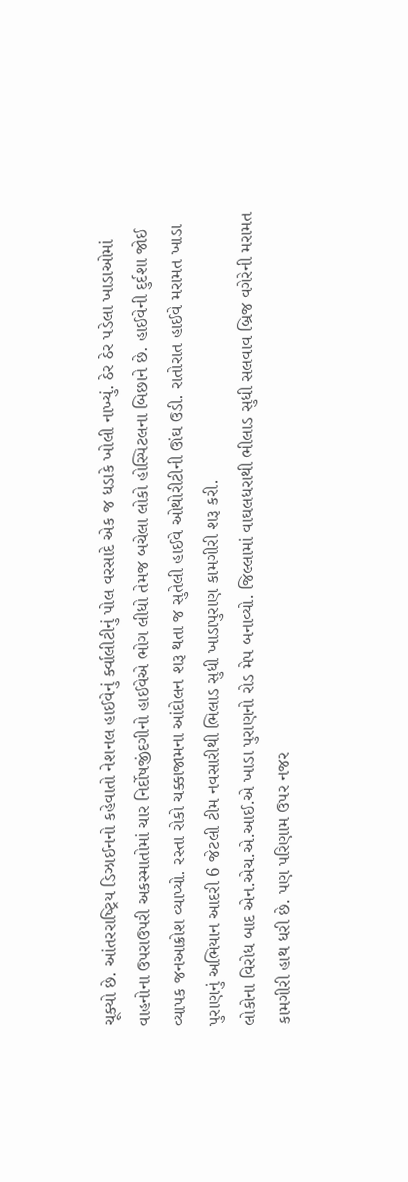ચૂક્‍યો છે. આંતરરાષ્‍ટ્રિય ડિઝાઈનનો કહેવાતો નેશનલ હાઈવેનું ર્ક્‍વાલીટીનું પોલ વરસાદે એક જ ધડાકે ખોલી નાખ્‍યું. ઠેર ઠેર પડેલા ખાડાઓમાં વાહનોના ઉપરાઉપરી અકસ્‍માતોમાં ચાર નિર્દોષજીંદગીનો હાઈવેએ ભોગ લીધો તેમજ બચેલા લોકો હોસ્‍પિટલના બિછાને છે. હાઈવેની દુર્દશા જોઈ વ્‍યાપક જનઆક્રોશ વ્‍યાપ્‍યો. રસ્‍તા રોકો ચક્કાજામના આંદોલન શરૂ થતા જ સુતેલી હાઈવે ઓથોરીટીની ઊંઘ ઉડી. રાતોરાત હાઈવે મરામત ખાડા પુરાણનું અભિયાન આદરી 6 જેટલી ટીમ નવસારીથી ભિલાડ સુધી ખાડાપુરાણ કામગીરી શરૂ કરી.
લોકોના વિરોધ બાદ એન.એચ.એ.આઈ.એ ખાડા પુરાણનો રોડ મેપ બનાવ્‍યો. જિલ્લામાં વાઘલધરાથી ભીલાડ સુધી સલવાવ બ્રિજ વગેરેની મરામત કામગીરી હાથ ધરી છે. પણ પરિણામ ઉપર નજર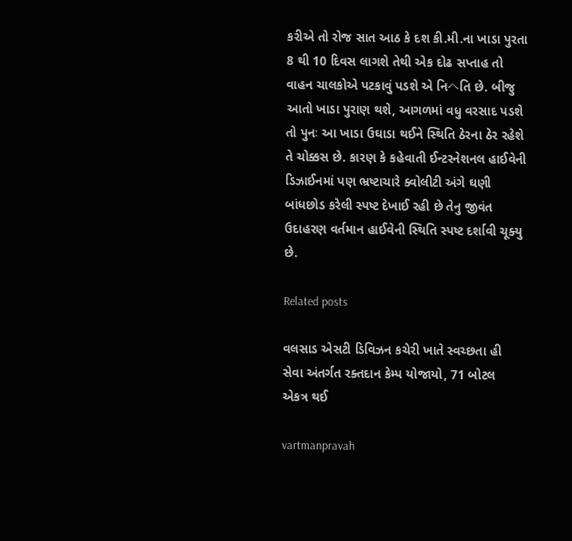કરીએ તો રોજ સાત આઠ કે દશ કી.મી.ના ખાડા પુરતા 8 થી 10 દિવસ લાગશે તેથી એક દોઢ સપ્તાહ તો વાહન ચાલકોએ પટકાવું પડશે એ નિヘતિ છે. બીજુ આતો ખાડા પુરાણ થશે, આગળમાં વધુ વરસાદ પડશે તો પુનઃ આ ખાડા ઉઘાડા થઈને સ્‍થિતિ ઠેરના ઠેર રહેશે તે ચોક્કસ છે. કારણ કે કહેવાતી ઈન્‍ટરનેશનલ હાઈવેની ડિઝાઈનમાં પણ ભ્રષ્‍ટાચારે ક્‍વોલીટી અંગે ઘણી બાંધછોડ કરેલી સ્‍પષ્‍ટ દેખાઈ રહી છે તેનુ જીવંત ઉદાહરણ વર્તમાન હાઈવેની સ્‍થિતિ સ્‍પષ્‍ટ દર્શાવી ચૂક્‍યુ છે.

Related posts

વલસાડ એસટી ડિવિઝન કચેરી ખાતે સ્‍વચ્‍છતા હી સેવા અંતર્ગત રક્‍તદાન કેમ્‍પ યોજાયો, 71 બોટલ એકત્ર થઈ

vartmanpravah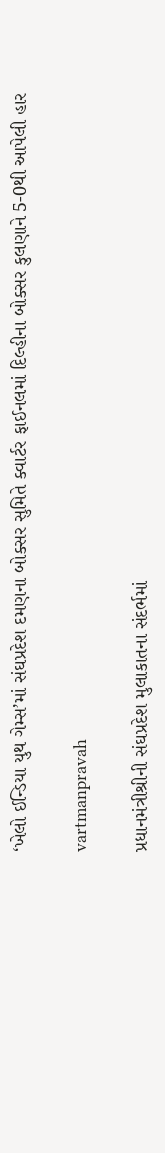‘ખેલો ઈન્‍ડિયા યુથ ગેમ્‍સ’માં સંઘપ્રદેશ દમણના બોક્‍સર સુમિતે ક્‍વાર્ટર ફાઈનલમાં દિલ્‍હીના બોક્‍સર કુલણાને 5-0થી આપેલી હાર

vartmanpravah

પ્રધાનમંત્રીશ્રીની સંઘપ્રદેશ મુલાકાતના સંદર્ભમાં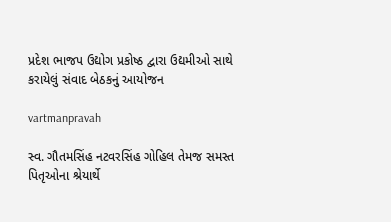પ્રદેશ ભાજપ ઉદ્યોગ પ્રકોષ્ઠ દ્વારા ઉદ્યમીઓ સાથે કરાયેલું સંવાદ બેઠકનું આયોજન

vartmanpravah

સ્‍વ. ગૌતમસિંહ નટવરસિંહ ગોહિલ તેમજ સમસ્‍ત પિતૃઓના શ્રેયાર્થે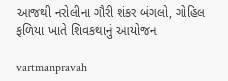આજથી નરોલીના ગૌરી શંકર બંગલો, ગોહિલ ફળિયા ખાતે શિવકથાનું આયોજન

vartmanpravah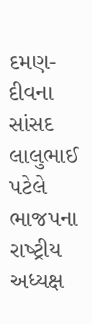દમણ-દીવના સાંસદ લાલુભાઈ પટેલે ભાજપના રાષ્‍ટ્રીય અધ્‍યક્ષ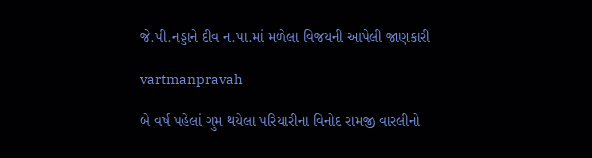જે.પી.નડ્ડાને દીવ ન.પા.માં મળેલા વિજયની આપેલી જાણકારી

vartmanpravah

બે વર્ષ પહેલાં ગુમ થયેલા પરિયારીના વિનોદ રામજી વારલીનો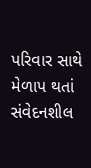પરિવાર સાથે મેળાપ થતાં સંવેદનશીલ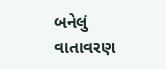બનેલું વાતાવરણ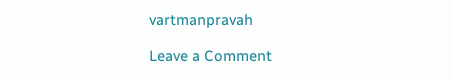vartmanpravah

Leave a Comment